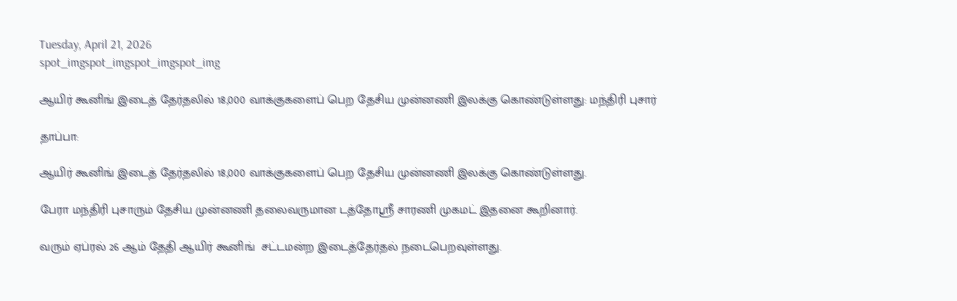Tuesday, April 21, 2026
spot_imgspot_imgspot_imgspot_img

ஆயிர் கூனிங் இடைத் தேர்தலில் 18,000 வாக்குகளைப் பெற தேசிய முன்னணி இலக்கு கொண்டுள்ளது: மந்திரி புசார்

தாப்பா:

ஆயிர் கூனிங் இடைத் தேர்தலில் 18,000 வாக்குகளைப் பெற தேசிய முன்னணி இலக்கு கொண்டுள்ளது.

பேரா மந்திரி புசாரும் தேசிய முன்னணி தலைவருமான டத்தோஸ்ரீ சாரணி முகமட் இதனை கூறினார்.

வரும் ஏப்ரல் 26 ஆம் தேதி ஆயிர் கூனிங்  சட்டமன்ற இடைத்தேர்தல் நடைபெறவுள்ளது.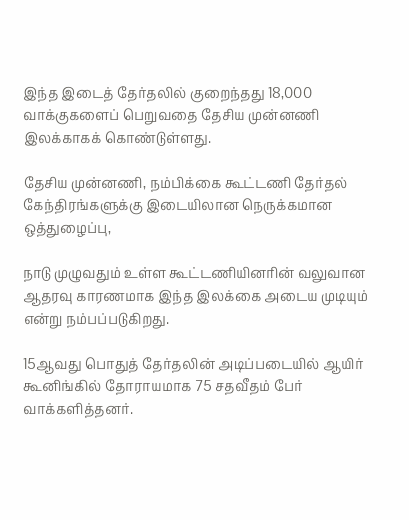இந்த இடைத் தேர்தலில் குறைந்தது 18,000 வாக்குகளைப் பெறுவதை தேசிய முன்னணி இலக்காகக் கொண்டுள்ளது.

தேசிய முன்னணி, நம்பிக்கை கூட்டணி தேர்தல் கேந்திரங்களுக்கு இடையிலான நெருக்கமான ஒத்துழைப்பு,

நாடு முழுவதும் உள்ள கூட்டணியினரின் வலுவான ஆதரவு காரணமாக இந்த இலக்கை அடைய முடியும் என்று நம்பப்படுகிறது.

15ஆவது பொதுத் தேர்தலின் அடிப்படையில் ஆயிர் கூனிங்கில் தோராயமாக 75 சதவீதம் பேர் வாக்களித்தனர்.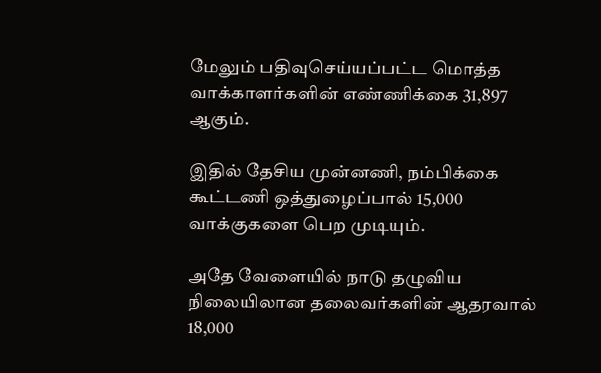மேலும் பதிவுசெய்யப்பட்ட மொத்த வாக்காளர்களின் எண்ணிக்கை 31,897 ஆகும்.

இதில் தேசிய முன்னணி, நம்பிக்கை கூட்டணி ஒத்துழைப்பால் 15,000 வாக்குகளை பெற முடியும்.

அதே வேளையில் நாடு தழுவிய நிலையிலான தலைவர்களின் ஆதரவால் 18,000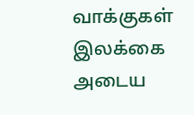வாக்குகள் இலக்கை அடைய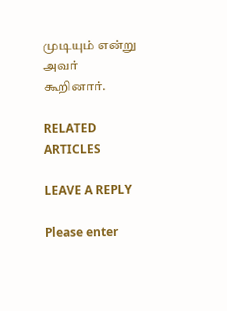முடியும் என்று அவர் கூறினார்.

RELATED ARTICLES

LEAVE A REPLY

Please enter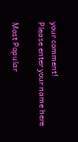your comment!
Please enter your name here

Most Popular